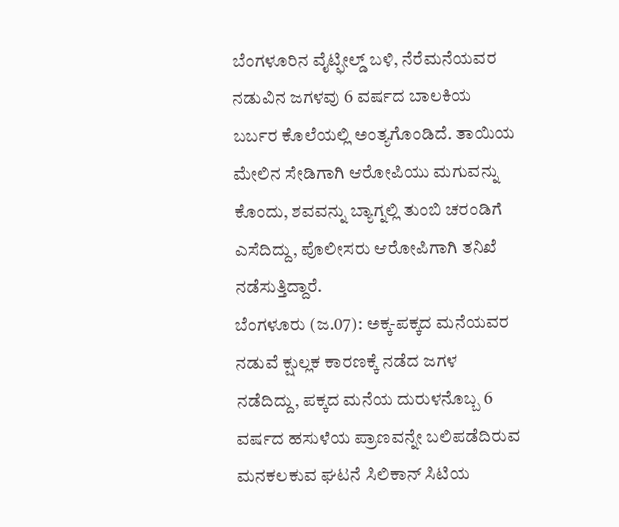ಬೆಂಗಳೂರಿನ ವೈಟ್ಫೀಲ್ಡ್ ಬಳಿ, ನೆರೆಮನೆಯವರ ನಡುವಿನ ಜಗಳವು 6 ವರ್ಷದ ಬಾಲಕಿಯ ಬರ್ಬರ ಕೊಲೆಯಲ್ಲಿ ಅಂತ್ಯಗೊಂಡಿದೆ. ತಾಯಿಯ ಮೇಲಿನ ಸೇಡಿಗಾಗಿ ಆರೋಪಿಯು ಮಗುವನ್ನು ಕೊಂದು, ಶವವನ್ನು ಬ್ಯಾಗ್ನಲ್ಲಿ ತುಂಬಿ ಚರಂಡಿಗೆ ಎಸೆದಿದ್ದು, ಪೊಲೀಸರು ಆರೋಪಿಗಾಗಿ ತನಿಖೆ ನಡೆಸುತ್ತಿದ್ದಾರೆ.
ಬೆಂಗಳೂರು (ಜ.07): ಅಕ್ಕ-ಪಕ್ಕದ ಮನೆಯವರ ನಡುವೆ ಕ್ಷುಲ್ಲಕ ಕಾರಣಕ್ಕೆ ನಡೆದ ಜಗಳ ನಡೆದಿದ್ದು, ಪಕ್ಕದ ಮನೆಯ ದುರುಳನೊಬ್ಬ 6 ವರ್ಷದ ಹಸುಳೆಯ ಪ್ರಾಣವನ್ನೇ ಬಲಿಪಡೆದಿರುವ ಮನಕಲಕುವ ಘಟನೆ ಸಿಲಿಕಾನ್ ಸಿಟಿಯ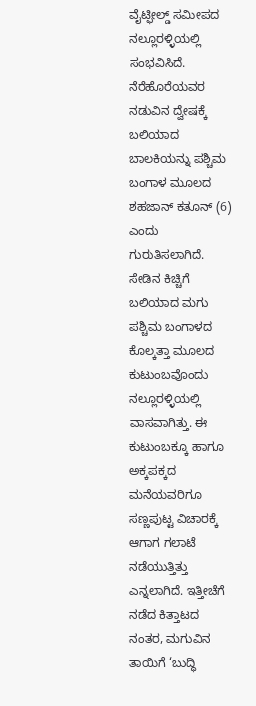ವೈಟ್ಫೀಲ್ಡ್ ಸಮೀಪದ ನಲ್ಲೂರಳ್ಳಿಯಲ್ಲಿ ಸಂಭವಿಸಿದೆ. ನೆರೆಹೊರೆಯವರ ನಡುವಿನ ದ್ವೇಷಕ್ಕೆ ಬಲಿಯಾದ ಬಾಲಕಿಯನ್ನು ಪಶ್ಚಿಮ ಬಂಗಾಳ ಮೂಲದ ಶಹಜಾನ್ ಕತೂನ್ (6) ಎಂದು ಗುರುತಿಸಲಾಗಿದೆ.
ಸೇಡಿನ ಕಿಚ್ಚಿಗೆ ಬಲಿಯಾದ ಮಗು
ಪಶ್ಚಿಮ ಬಂಗಾಳದ ಕೊಲ್ಕತ್ತಾ ಮೂಲದ ಕುಟುಂಬವೊಂದು ನಲ್ಲೂರಳ್ಳಿಯಲ್ಲಿ ವಾಸವಾಗಿತ್ತು. ಈ ಕುಟುಂಬಕ್ಕೂ ಹಾಗೂ ಅಕ್ಕಪಕ್ಕದ ಮನೆಯವರಿಗೂ ಸಣ್ಣಪುಟ್ಟ ವಿಚಾರಕ್ಕೆ ಆಗಾಗ ಗಲಾಟೆ ನಡೆಯುತ್ತಿತ್ತು ಎನ್ನಲಾಗಿದೆ. ಇತ್ತೀಚೆಗೆ ನಡೆದ ಕಿತ್ತಾಟದ ನಂತರ, ಮಗುವಿನ ತಾಯಿಗೆ ‘ಬುದ್ಧಿ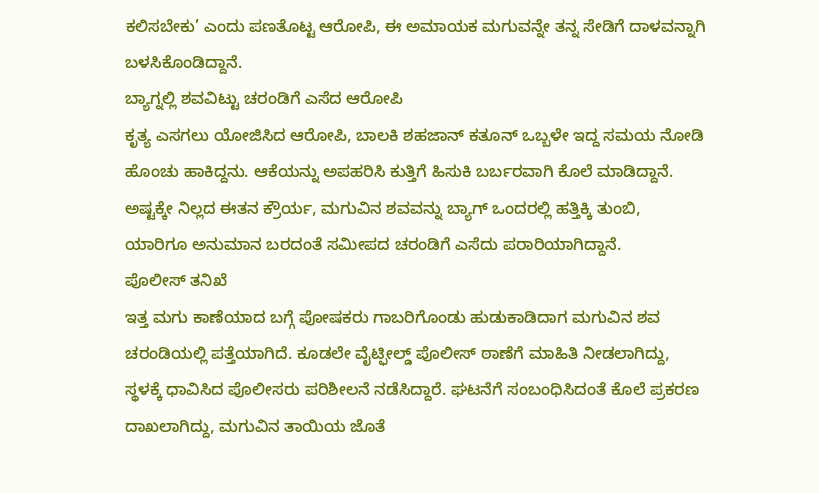ಕಲಿಸಬೇಕು’ ಎಂದು ಪಣತೊಟ್ಟ ಆರೋಪಿ, ಈ ಅಮಾಯಕ ಮಗುವನ್ನೇ ತನ್ನ ಸೇಡಿಗೆ ದಾಳವನ್ನಾಗಿ ಬಳಸಿಕೊಂಡಿದ್ದಾನೆ.
ಬ್ಯಾಗ್ನಲ್ಲಿ ಶವವಿಟ್ಟು ಚರಂಡಿಗೆ ಎಸೆದ ಆರೋಪಿ
ಕೃತ್ಯ ಎಸಗಲು ಯೋಜಿಸಿದ ಆರೋಪಿ, ಬಾಲಕಿ ಶಹಜಾನ್ ಕತೂನ್ ಒಬ್ಬಳೇ ಇದ್ದ ಸಮಯ ನೋಡಿ ಹೊಂಚು ಹಾಕಿದ್ದನು. ಆಕೆಯನ್ನು ಅಪಹರಿಸಿ ಕುತ್ತಿಗೆ ಹಿಸುಕಿ ಬರ್ಬರವಾಗಿ ಕೊಲೆ ಮಾಡಿದ್ದಾನೆ. ಅಷ್ಟಕ್ಕೇ ನಿಲ್ಲದ ಈತನ ಕ್ರೌರ್ಯ, ಮಗುವಿನ ಶವವನ್ನು ಬ್ಯಾಗ್ ಒಂದರಲ್ಲಿ ಹತ್ತಿಕ್ಕಿ ತುಂಬಿ, ಯಾರಿಗೂ ಅನುಮಾನ ಬರದಂತೆ ಸಮೀಪದ ಚರಂಡಿಗೆ ಎಸೆದು ಪರಾರಿಯಾಗಿದ್ದಾನೆ.
ಪೊಲೀಸ್ ತನಿಖೆ
ಇತ್ತ ಮಗು ಕಾಣೆಯಾದ ಬಗ್ಗೆ ಪೋಷಕರು ಗಾಬರಿಗೊಂಡು ಹುಡುಕಾಡಿದಾಗ ಮಗುವಿನ ಶವ ಚರಂಡಿಯಲ್ಲಿ ಪತ್ತೆಯಾಗಿದೆ. ಕೂಡಲೇ ವೈಟ್ಫೀಲ್ಡ್ ಪೊಲೀಸ್ ಠಾಣೆಗೆ ಮಾಹಿತಿ ನೀಡಲಾಗಿದ್ದು, ಸ್ಥಳಕ್ಕೆ ಧಾವಿಸಿದ ಪೊಲೀಸರು ಪರಿಶೀಲನೆ ನಡೆಸಿದ್ದಾರೆ. ಘಟನೆಗೆ ಸಂಬಂಧಿಸಿದಂತೆ ಕೊಲೆ ಪ್ರಕರಣ ದಾಖಲಾಗಿದ್ದು, ಮಗುವಿನ ತಾಯಿಯ ಜೊತೆ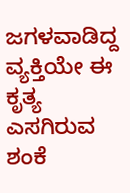ಜಗಳವಾಡಿದ್ದ ವ್ಯಕ್ತಿಯೇ ಈ ಕೃತ್ಯ ಎಸಗಿರುವ ಶಂಕೆ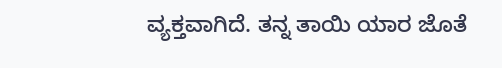ವ್ಯಕ್ತವಾಗಿದೆ. ತನ್ನ ತಾಯಿ ಯಾರ ಜೊತೆ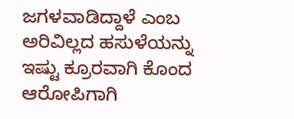ಜಗಳವಾಡಿದ್ದಾಳೆ ಎಂಬ ಅರಿವಿಲ್ಲದ ಹಸುಳೆಯನ್ನು ಇಷ್ಟು ಕ್ರೂರವಾಗಿ ಕೊಂದ ಆರೋಪಿಗಾಗಿ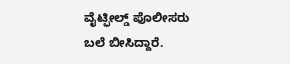ವೈಟ್ಫೀಲ್ಡ್ ಪೊಲೀಸರು ಬಲೆ ಬೀಸಿದ್ದಾರೆ.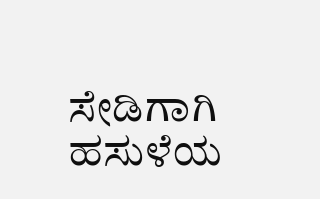ಸೇಡಿಗಾಗಿ ಹಸುಳೆಯ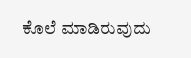ಕೊಲೆ ಮಾಡಿರುವುದು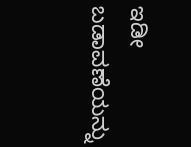ಇಡೀ ಬಡಾವಣೆಯನ್ನು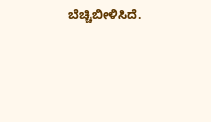ಬೆಚ್ಚಿಬೀಳಿಸಿದೆ.